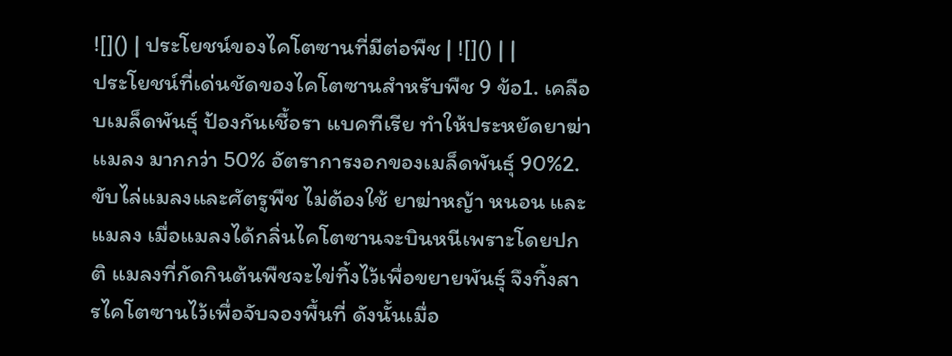![]() | ประโยชน์ของไคโตซานที่มีต่อพืช | ![]() | |
ประโยชน์ที่เด่นชัดของไคโตซานสำหรับพืช 9 ข้อ1. เคลือบเมล็ดพันธุ์ ป้องกันเชื้อรา แบคทีเรีย ทำให้ประหยัดยาฆ่าเเมลง มากกว่า 50% อัตราการงอกของเมล็ดพันธุ์ 90%2. ขับไล่แมลงและศัตรูพืช ไม่ต้องใช้ ยาฆ่าหญ้า หนอน และแมลง เมื่อแมลงได้กลิ่นไคโตซานจะบินหนีเพราะโดยปกติ แมลงที่กัดกินต้นพืชจะไข่ทิ้งไว้เพื่อขยายพันธุ์ จึงทิ้งสารไคโตซานไว้เพื่อจับจองพื้นที่ ดังนั้นเมื่อ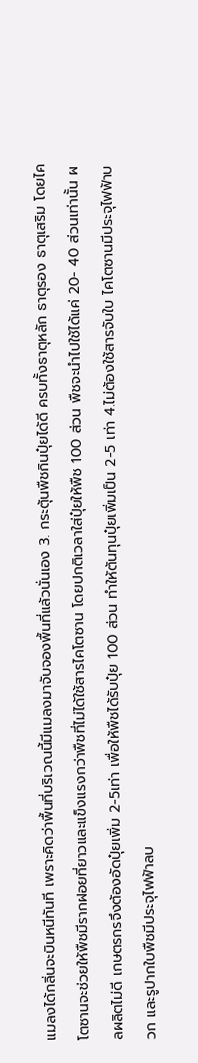แมลงได้กลิ่นจะบินหนีทันที เพราะคิดว่าพื้นที่บริเวณนี้มีแมลงมาจับจองพื้นที่แล้วนั่นเอง 3. กระตุ้นพืชกินปุ๋ยได้ดี ครบทั้งธาตุหลัก ธาตุรอง ธาตุเสริม โดยไคโตซานจะช่วยให้พืชมีรากฝอยที่ยาวและแข็งแรงกว่าพืชที่ไม่ได้ใช้สารไคโตซาน โดยปกติเวลาใส่ปุ๋ยให้พืช 100 ส่วน พืชจะนำไปใช้ได้แค่ 20- 40 ส่วนเท่านั้น ผลผลิตไม่ดี เกษตรกรจึงต้องอัดปุ๋ยเพิ่ม 2-5เท่า เพื่อให้พืชได้รับปุ๋ย 100 ส่วน ทำให้ต้นทุนปุ๋ยเพิ่มเป็น 2-5 เท่า 4.ไม่ต้องใช้สารจับใบ ไคโตซานมีประจุไฟฟ้าบวก และรูปากใบพืชมีประจุไฟฟ้าลบ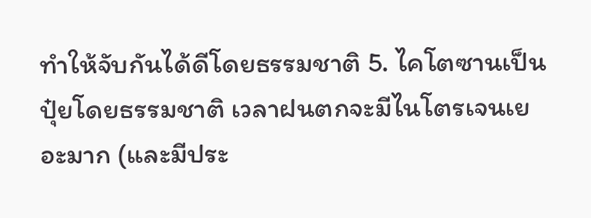ทำให้จับกันได้ดีโดยธรรมชาติ 5. ไคโตซานเป็นปุ๋ยโดยธรรมชาติ เวลาฝนตกจะมีไนโตรเจนเยอะมาก (และมีประ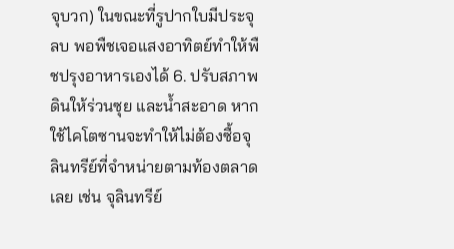จุบวก) ในขณะที่รูปากใบมีประจุลบ พอพืชเจอแสงอาทิตย์ทำให้พืชปรุงอาหารเองได้ 6. ปรับสภาพดินให้ร่วนซุย และน้ำสะอาด หากใช้ไคโตซานจะทำให้ไม่ต้องซื้อจุลินทรีย์ที่จำหน่ายตามท้องตลาดเลย เช่น จุลินทรีย์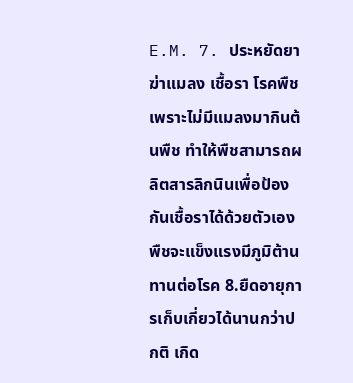E.M. 7. ประหยัดยาฆ่าแมลง เชื้อรา โรคพืช เพราะไม่มีแมลงมากินต้นพืช ทำให้พืชสามารถผลิตสารลิกนินเพื่อป้องกันเชื้อราได้ด้วยตัวเอง พืชจะแข็งแรงมีภูมิต้านทานต่อโรค 8.ยืดอายุการเก็บเกี่ยวได้นานกว่าปกติ เกิด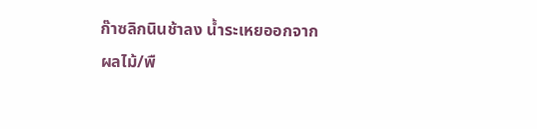ก๊าซลิกนินช้าลง น้ำระเหยออกจากผลไม้/พื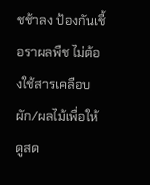ชช้าลง ป้องกันเชื้อราผลพืช ไม่ต้องใช้สารเคลือบผัก/ผลไม้เพื่อให้ดูสด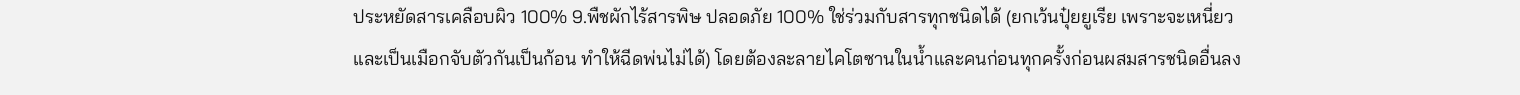ประหยัดสารเคลือบผิว 100% 9.พืชผักไร้สารพิษ ปลอดภัย 100% ใช่ร่วมกับสารทุกชนิดได้ (ยกเว้นปุ๋ยยูเรีย เพราะจะเหนี่ยวและเป็นเมือกจับตัวกันเป็นก้อน ทำให้ฉีดพ่นไม่ได้) โดยต้องละลายไคโตซานในน้ำและคนก่อนทุกครั้งก่อนผสมสารชนิดอื่นลง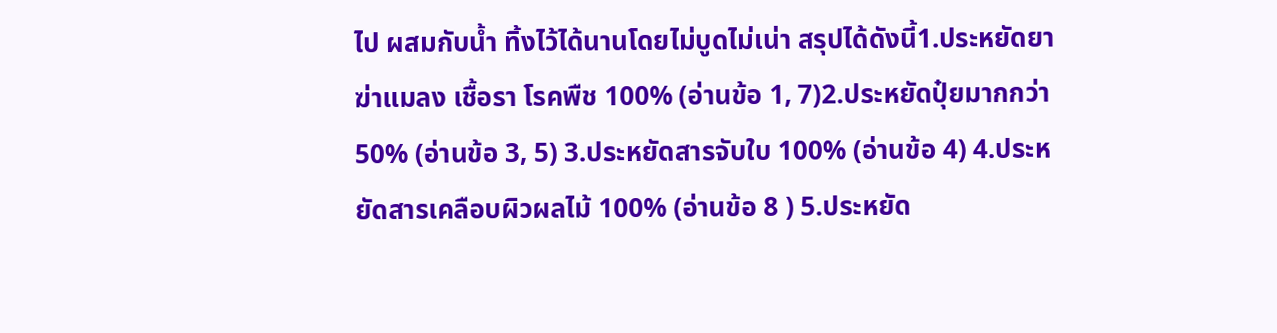ไป ผสมกับน้ำ ทิ้งไว้ได้นานโดยไม่บูดไม่เน่า สรุปได้ดังนี้1.ประหยัดยาฆ่าแมลง เชื้อรา โรคพืช 100% (อ่านข้อ 1, 7)2.ประหยัดปุ๋ยมากกว่า 50% (อ่านข้อ 3, 5) 3.ประหยัดสารจับใบ 100% (อ่านข้อ 4) 4.ประหยัดสารเคลือบผิวผลไม้ 100% (อ่านข้อ 8 ) 5.ประหยัด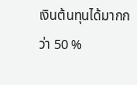เงินต้นทุนได้มากกว่า 50 %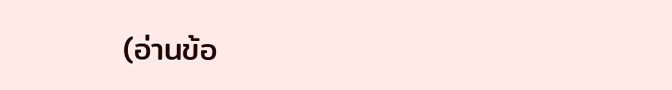(อ่านข้อ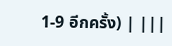1-9 อีกครั้ง) | |||